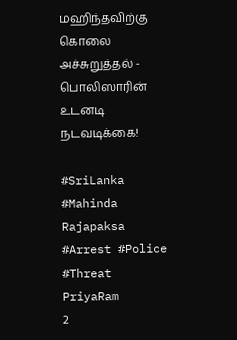மஹிந்தவிற்கு கொலை அச்சுறுத்தல் - பொலிஸாரின் உடனடி நடவடிக்கை!

#SriLanka #Mahinda Rajapaksa #Arrest #Police #Threat
PriyaRam
2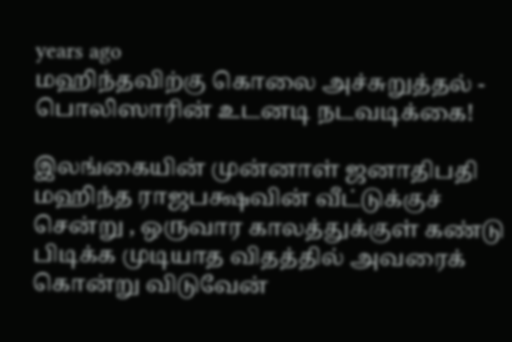years ago
மஹிந்தவிற்கு கொலை அச்சுறுத்தல் - பொலிஸாரின் உடனடி நடவடிக்கை!

இலங்கையின் முன்னாள் ஜனாதிபதி மஹிந்த ராஜபக்ஷவின் வீட்டுக்குச் சென்று , ஒருவார காலத்துக்குள் கண்டு பிடிக்க முடியாத விதத்தில் அவரைக் கொன்று விடுவேன்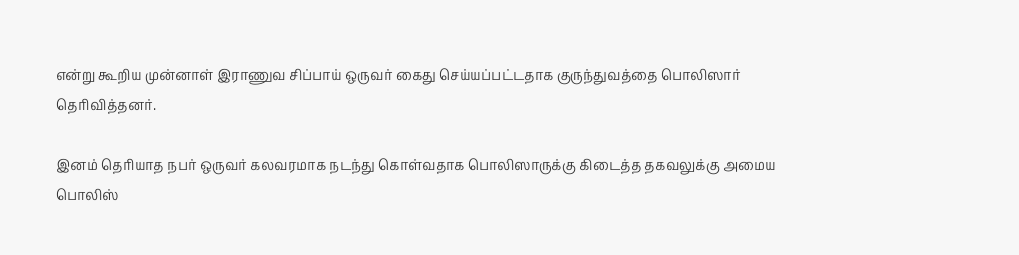என்று கூறிய முன்னாள் இராணுவ சிப்பாய் ஒருவர் கைது செய்யப்பட்டதாக குருந்துவத்தை பொலிஸார் தெரிவித்தனர்.

இனம் தெரியாத நபர் ஒருவர் கலவரமாக நடந்து கொள்வதாக பொலிஸாருக்கு கிடைத்த தகவலுக்கு அமைய பொலிஸ்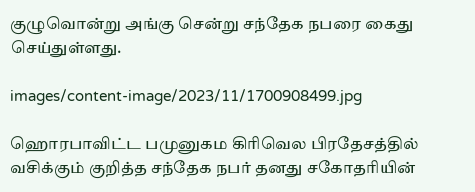குழுவொன்று அங்கு சென்று சந்தேக நபரை கைது செய்துள்ளது.

images/content-image/2023/11/1700908499.jpg

ஹொரபாவிட்ட பமுனுகம கிரிவெல பிரதேசத்தில் வசிக்கும் குறித்த சந்தேக நபர் தனது சகோதரியின்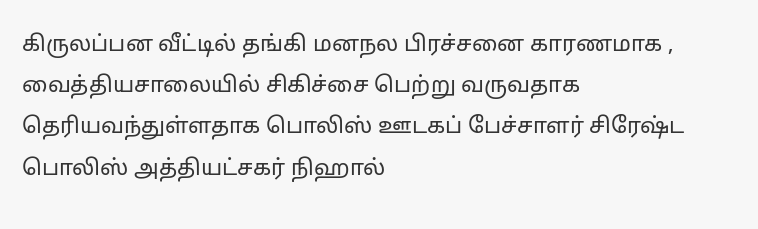கிருலப்பன வீட்டில் தங்கி மனநல பிரச்சனை காரணமாக , வைத்தியசாலையில் சிகிச்சை பெற்று வருவதாக தெரியவந்துள்ளதாக பொலிஸ் ஊடகப் பேச்சாளர் சிரேஷ்ட பொலிஸ் அத்தியட்சகர் நிஹால்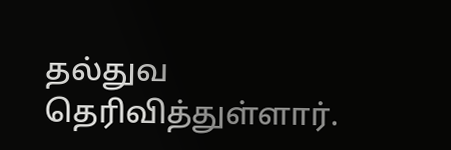தல்துவ தெரிவித்துள்ளார்.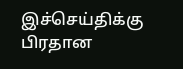இச்செய்திக்கு பிரதான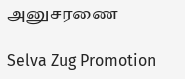அனுசரணை

Selva Zug Promotion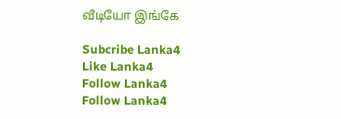வீடியோ இங்கே

Subcribe Lanka4
Like Lanka4
Follow Lanka4
Follow Lanka4